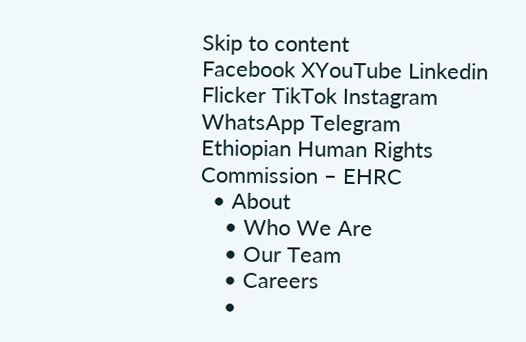Skip to content
Facebook XYouTube Linkedin Flicker TikTok Instagram WhatsApp Telegram
Ethiopian Human Rights Commission – EHRC
  • About
    • Who We Are
    • Our Team
    • Careers
    •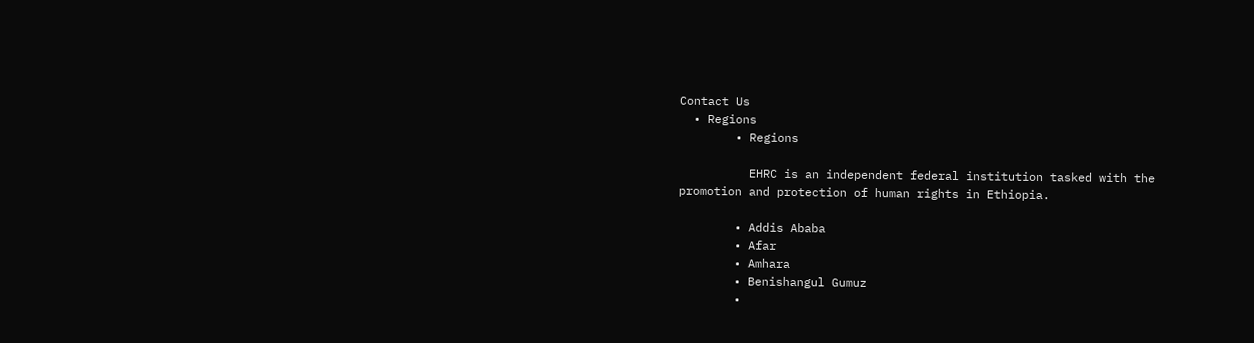Contact Us
  • Regions
        • Regions

          EHRC is an independent federal institution tasked with the promotion and protection of human rights in Ethiopia.

        • Addis Ababa
        • Afar
        • Amhara
        • Benishangul Gumuz
        •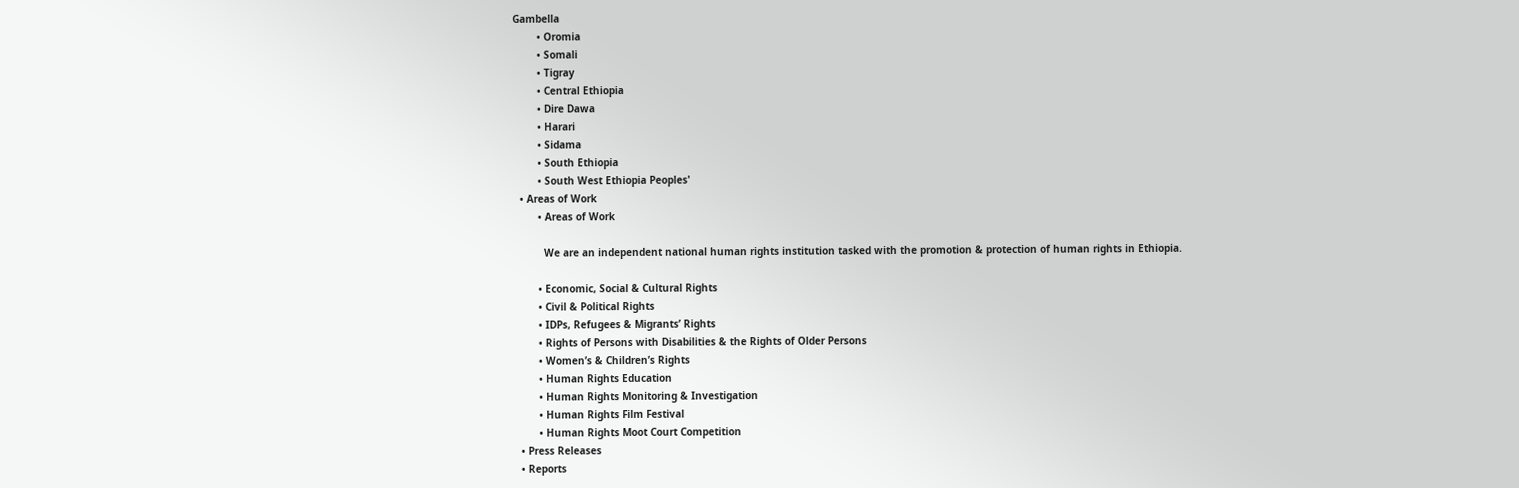Gambella
        • Oromia
        • Somali
        • Tigray
        • Central Ethiopia
        • Dire Dawa
        • Harari
        • Sidama
        • South Ethiopia
        • South West Ethiopia Peoples'
  • Areas of Work
        • Areas of Work

          We are an independent national human rights institution tasked with the promotion & protection of human rights in Ethiopia.

        • Economic, Social & Cultural Rights
        • Civil & Political Rights
        • IDPs, Refugees & Migrants’ Rights
        • Rights of Persons with Disabilities & the Rights of Older Persons
        • Women’s & Children’s Rights
        • Human Rights Education
        • Human Rights Monitoring & Investigation
        • Human Rights Film Festival
        • Human Rights Moot Court Competition
  • Press Releases
  • Reports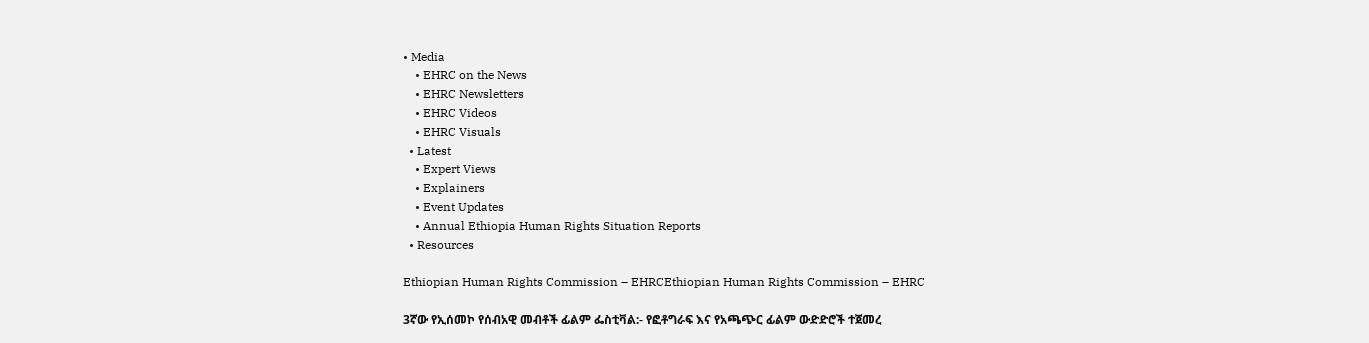• Media
    • EHRC on the News
    • EHRC Newsletters
    • EHRC Videos
    • EHRC Visuals
  • Latest
    • Expert Views
    • Explainers
    • Event Updates
    • Annual Ethiopia Human Rights Situation Reports
  • Resources

Ethiopian Human Rights Commission – EHRCEthiopian Human Rights Commission – EHRC

3ኛው የኢሰመኮ የሰብአዊ መብቶች ፊልም ፌስቲቫል:- የፎቶግራፍ እና የአጫጭር ፊልም ውድድሮች ተጀመረ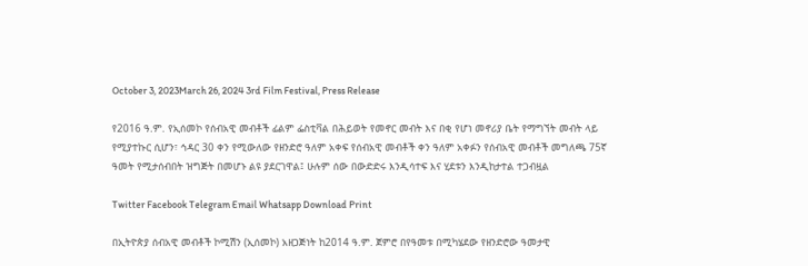October 3, 2023March 26, 2024 3rd Film Festival, Press Release

የ2016 ዓ.ም. የኢሰመኮ የሰብአዊ መብቶች ፊልም ፌስቲቫል በሕይወት የመኖር መብት እና በቂ የሆነ መኖሪያ ቤት የማግኘት መብት ላይ የሚያተኩር ሲሆን፣ ኅዳር 30 ቀን የሚውለው የዘንድሮ ዓለም አቀፍ የሰብአዊ መብቶች ቀን ዓለም አቀፉን የሰብአዊ መብቶች መግለጫ 75ኛ ዓመት የሚታሰብበት ዝግጅት በመሆኑ ልዩ ያደርገዋል፤ ሁሉም ሰው በውድድሩ እንዲሳተፍ እና ሂደቱን እንዲከታተል ተጋብዟል

Twitter Facebook Telegram Email Whatsapp Download Print

በኢትዮጵያ ሰብአዊ መብቶች ኮሚሽን (ኢሰመኮ) አዘጋጅነት ከ2014 ዓ.ም. ጀምሮ በየዓመቱ በሚካሄደው የዘንድሮው ዓመታዊ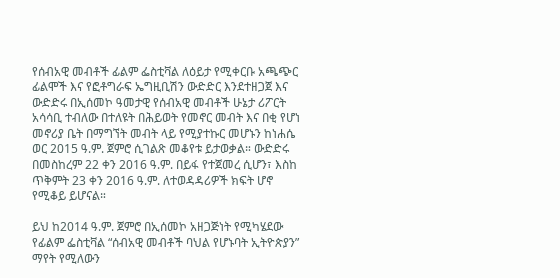የሰብአዊ መብቶች ፊልም ፌስቲቫል ለዕይታ የሚቀርቡ አጫጭር ፊልሞች እና የፎቶግራፍ ኤግዚቢሽን ውድድር እንደተዘጋጀ እና ውድድሩ በኢሰመኮ ዓመታዊ የሰብአዊ መብቶች ሁኔታ ሪፖርት አሳሳቢ ተብለው በተለዩት በሕይወት የመኖር መብት እና በቂ የሆነ መኖሪያ ቤት በማግኘት መብት ላይ የሚያተኩር መሆኑን ከነሐሴ ወር 2015 ዓ.ም. ጀምሮ ሲገልጽ መቆየቱ ይታወቃል። ውድድሩ በመስከረም 22 ቀን 2016 ዓ.ም. በይፋ የተጀመረ ሲሆን፣ እስከ ጥቅምት 23 ቀን 2016 ዓ.ም. ለተወዳዳሪዎች ክፍት ሆኖ የሚቆይ ይሆናል።

ይህ ከ2014 ዓ.ም. ጀምሮ በኢሰመኮ አዘጋጅነት የሚካሄደው የፊልም ፌስቲቫል “ሰብአዊ መብቶች ባህል የሆኑባት ኢትዮጵያን” ማየት የሚለውን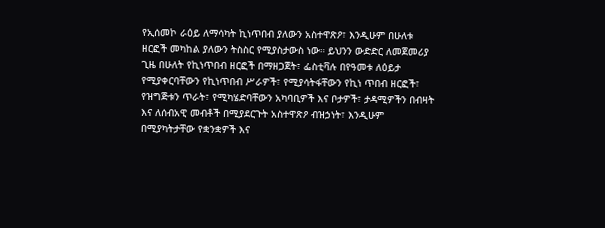የኢሰመኮ ራዕይ ለማሳካት ኪነጥበብ ያለውን አስተዋጽዖ፣ እንዲሁም በሁለቱ ዘርፎች መካከል ያለውን ትስስር የሚያስታውስ ነው። ይህንን ውድድር ለመጀመሪያ ጊዜ በሁለት የኪነጥበብ ዘርፎች በማዘጋጀት፣ ፌስቲቫሉ በየዓመቱ ለዕይታ የሚያቀርባቸውን የኪነጥበብ ሥራዎች፣ የሚያሳትፋቸውን የኪነ ጥበብ ዘርፎች፣ የዝግጅቱን ጥራት፣ የሚካሄድባቸውን አካባቢዎች እና ቦታዎች፣ ታዳሚዎችን በብዛት እና ለሰብአዊ መብቶች በሚያደርጉት አስተዋጽዖ ብዝኃነት፣ እንዲሁም በሚያካትታቸው የቋንቋዎች እና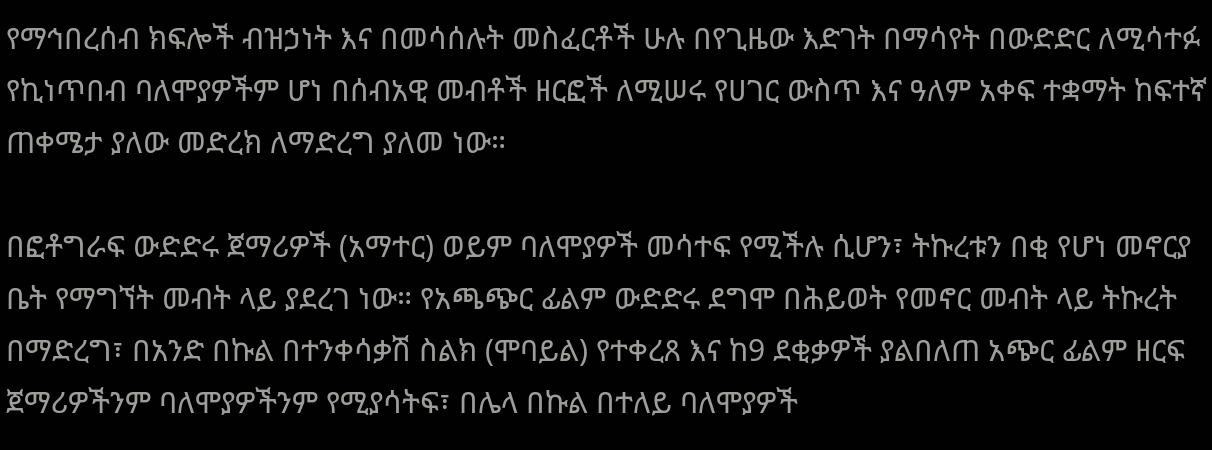የማኅበረሰብ ክፍሎች ብዝኃነት እና በመሳሰሉት መስፈርቶች ሁሉ በየጊዜው እድገት በማሳየት በውድድር ለሚሳተፉ የኪነጥበብ ባለሞያዎችም ሆነ በሰብአዊ መብቶች ዘርፎች ለሚሠሩ የሀገር ውስጥ እና ዓለም አቀፍ ተቋማት ከፍተኛ ጠቀሜታ ያለው መድረክ ለማድረግ ያለመ ነው።

በፎቶግራፍ ውድድሩ ጀማሪዎች (አማተር) ወይም ባለሞያዎች መሳተፍ የሚችሉ ሲሆን፣ ትኩረቱን በቂ የሆነ መኖርያ ቤት የማግኘት መብት ላይ ያደረገ ነው። የአጫጭር ፊልም ውድድሩ ደግሞ በሕይወት የመኖር መብት ላይ ትኩረት በማድረግ፣ በአንድ በኩል በተንቀሳቃሽ ስልክ (ሞባይል) የተቀረጸ እና ከ9 ደቂቃዎች ያልበለጠ አጭር ፊልም ዘርፍ ጀማሪዎችንም ባለሞያዎችንም የሚያሳትፍ፣ በሌላ በኩል በተለይ ባለሞያዎች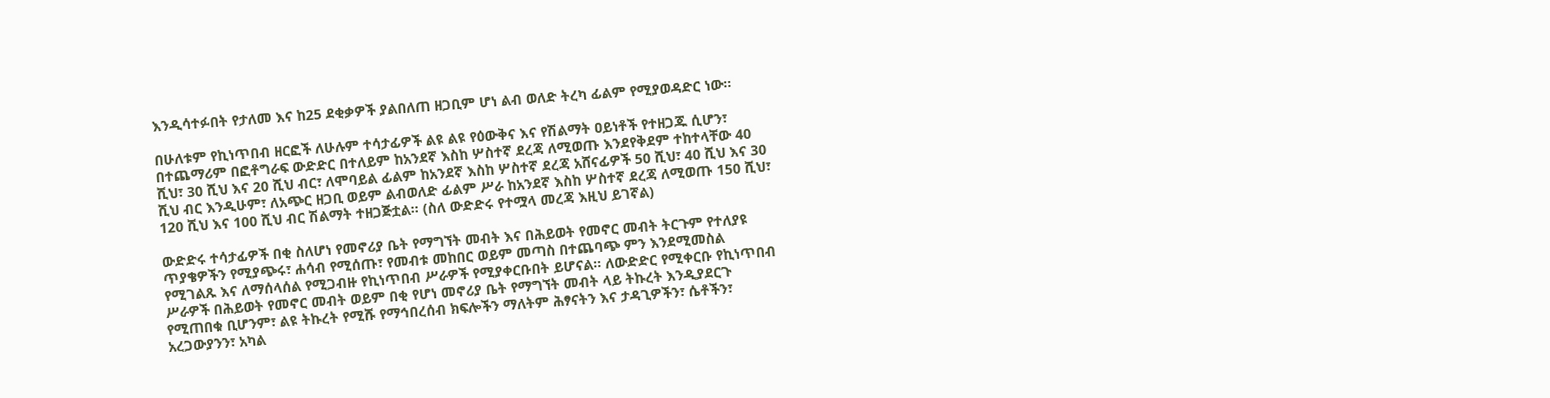እንዲሳተፉበት የታለመ እና ከ25 ደቂቃዎች ያልበለጠ ዘጋቢም ሆነ ልብ ወለድ ትረካ ፊልም የሚያወዳድር ነው።

በሁለቱም የኪነጥበብ ዘርፎች ለሁሉም ተሳታፊዎች ልዩ ልዩ የዕውቅና እና የሽልማት ዐይነቶች የተዘጋጁ ሲሆን፣ በተጨማሪም በፎቶግራፍ ውድድር በተለይም ከአንደኛ እስከ ሦስተኛ ደረጃ ለሚወጡ እንደየቅደም ተከተላቸው 40 ሺህ፣ 30 ሺህ እና 20 ሺህ ብር፣ ለሞባይል ፊልም ከአንደኛ እስከ ሦስተኛ ደረጃ አሸናፊዎች 50 ሺህ፣ 40 ሺህ እና 30 ሺህ ብር እንዲሁም፣ ለአጭር ዘጋቢ ወይም ልብወለድ ፊልም ሥራ ከአንደኛ እስከ ሦስተኛ ደረጃ ለሚወጡ 150 ሺህ፣ 120 ሺህ እና 100 ሺህ ብር ሽልማት ተዘጋጅቷል። (ስለ ውድድሩ የተሟላ መረጃ እዚህ ይገኛል)

ውድድሩ ተሳታፊዎች በቂ ስለሆነ የመኖሪያ ቤት የማግኘት መብት እና በሕይወት የመኖር መብት ትርጉም የተለያዩ ጥያቄዎችን የሚያጭሩ፣ ሐሳብ የሚሰጡ፣ የመብቱ መከበር ወይም መጣስ በተጨባጭ ምን እንደሚመስል የሚገልጹ እና ለማሰላሰል የሚጋብዙ የኪነጥበብ ሥራዎች የሚያቀርቡበት ይሆናል። ለውድድር የሚቀርቡ የኪነጥበብ ሥራዎች በሕይወት የመኖር መብት ወይም በቂ የሆነ መኖሪያ ቤት የማግኘት መብት ላይ ትኩረት እንዲያደርጉ የሚጠበቁ ቢሆንም፣ ልዩ ትኩረት የሚሹ የማኅበረሰብ ክፍሎችን ማለትም ሕፃናትን እና ታዳጊዎችን፣ ሴቶችን፣ አረጋውያንን፣ አካል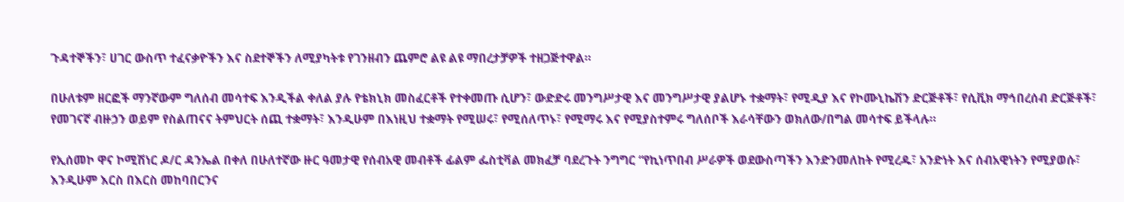ጉዳተኞችን፣ ሀገር ውስጥ ተፈናቃዮችን እና ስደተኞችን ለሚያካትቱ የገንዘብን ጨምሮ ልዩ ልዩ ማበረታቻዎች ተዘጋጅተዋል።

በሁለቱም ዘርፎች ማንኛውም ግለሰብ መሳተፍ እንዲችል ቀለል ያሉ የቴክኒክ መስፈርቶች የተቀመጡ ሲሆን፣ ውድድሩ መንግሥታዊ እና መንግሥታዊ ያልሆኑ ተቋማት፣ የሚዲያ እና የኮሙኒኬሽን ድርጅቶች፣ የሲቪክ ማኅበረሰብ ድርጅቶች፣ የመገናኛ ብዙኃን ወይም የስልጠናና ትምህርት ሰጪ ተቋማት፣ እንዲሁም በእነዚህ ተቋማት የሚሠሩ፣ የሚሰለጥኑ፣ የሚማሩ እና የሚያስተምሩ ግለሰቦች እራሳቸውን ወክለው/በግል መሳተፍ ይችላሉ።

የኢሰመኮ ዋና ኮሚሽነር ዶ/ር ዳንኤል በቀለ በሁለተኛው ዙር ዓመታዊ የሰብአዊ መብቶች ፊልም ፌስቲቫል መክፈቻ ባደረጉት ንግግር “የኪነጥበብ ሥራዎች ወደውስጣችን እንድንመለከት የሚረዱ፣ አንድነት እና ሰብአዊነትን የሚያወሱ፣ እንዲሁም እርስ በእርስ መከባበርንና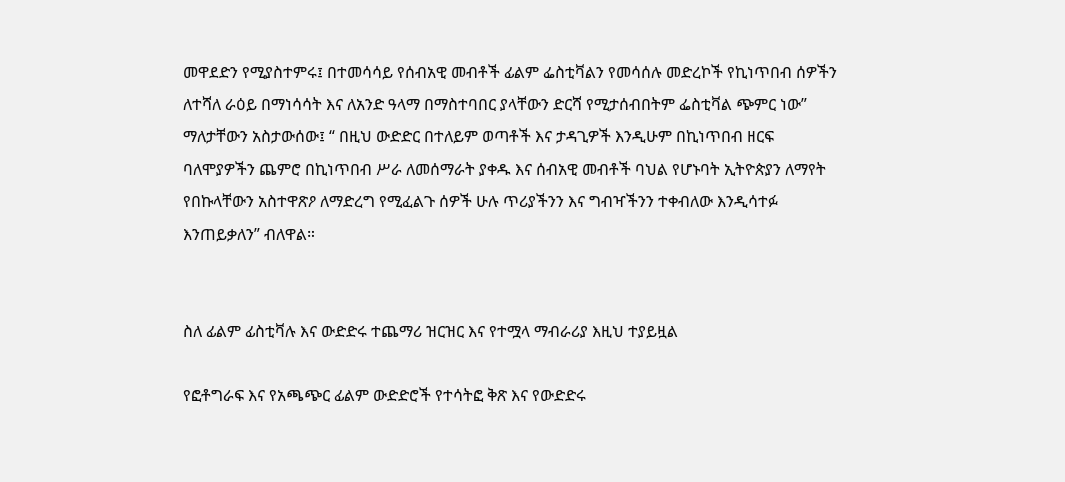መዋደድን የሚያስተምሩ፤ በተመሳሳይ የሰብአዊ መብቶች ፊልም ፌስቲቫልን የመሳሰሉ መድረኮች የኪነጥበብ ሰዎችን ለተሻለ ራዕይ በማነሳሳት እና ለአንድ ዓላማ በማስተባበር ያላቸውን ድርሻ የሚታሰብበትም ፌስቲቫል ጭምር ነው” ማለታቸውን አስታውሰው፤ “ በዚህ ውድድር በተለይም ወጣቶች እና ታዳጊዎች እንዲሁም በኪነጥበብ ዘርፍ ባለሞያዎችን ጨምሮ በኪነጥበብ ሥራ ለመሰማራት ያቀዱ እና ሰብአዊ መብቶች ባህል የሆኑባት ኢትዮጵያን ለማየት የበኩላቸውን አስተዋጽዖ ለማድረግ የሚፈልጉ ሰዎች ሁሉ ጥሪያችንን እና ግብዣችንን ተቀብለው እንዲሳተፉ እንጠይቃለን” ብለዋል።


ስለ ፊልም ፊስቲቫሉ እና ውድድሩ ተጨማሪ ዝርዝር እና የተሟላ ማብራሪያ እዚህ ተያይዟል

የፎቶግራፍ እና የአጫጭር ፊልም ውድድሮች የተሳትፎ ቅጽ እና የውድድሩ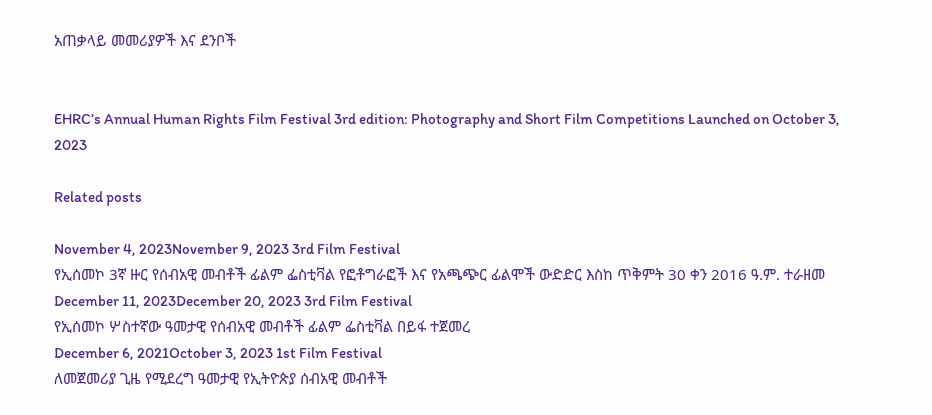አጠቃላይ መመሪያዎች እና ደንቦች


EHRC’s Annual Human Rights Film Festival 3rd edition: Photography and Short Film Competitions Launched on October 3, 2023

Related posts

November 4, 2023November 9, 2023 3rd Film Festival
የኢሰመኮ 3ኛ ዙር የሰብአዊ መብቶች ፊልም ፌስቲቫል የፎቶግራፎች እና የአጫጭር ፊልሞች ውድድር እስከ ጥቅምት 30 ቀን 2016 ዓ.ም. ተራዘመ
December 11, 2023December 20, 2023 3rd Film Festival
የኢሰመኮ ሦስተኛው ዓመታዊ የሰብአዊ መብቶች ፊልም ፌስቲቫል በይፋ ተጀመረ
December 6, 2021October 3, 2023 1st Film Festival
ለመጀመሪያ ጊዜ የሚደረግ ዓመታዊ የኢትዮጵያ ሰብአዊ መብቶች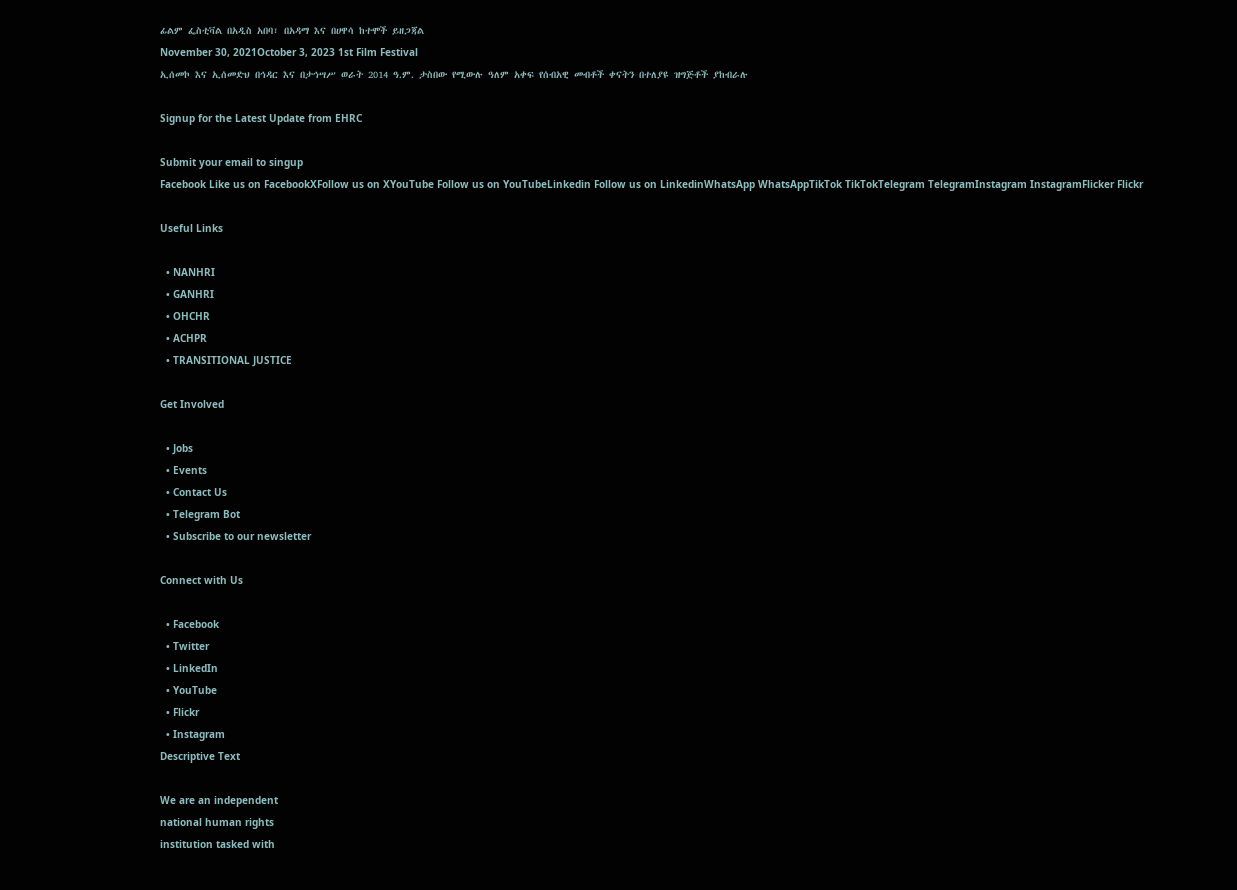ፊልም ፌስቲቫል በአዲስ አበባ፣ በአዳማ እና በሀዋሳ ከተሞች ይዘጋጃል
November 30, 2021October 3, 2023 1st Film Festival
ኢሰመኮ እና ኢሰመድህ በኅዳር እና በታኅሣሥ ወራት 2014 ዓ.ም. ታስበው የሚውሉ ዓለም አቀፍ የሰብአዊ መብቶች ቀናትን በተለያዩ ዝግጅቶች ያከብራሉ

Signup for the Latest Update from EHRC

Submit your email to singup
Facebook Like us on FacebookXFollow us on XYouTube Follow us on YouTubeLinkedin Follow us on LinkedinWhatsApp WhatsAppTikTok TikTokTelegram TelegramInstagram InstagramFlicker Flickr

Useful Links

  • NANHRI
  • GANHRI
  • OHCHR
  • ACHPR
  • TRANSITIONAL JUSTICE

Get Involved

  • Jobs
  • Events
  • Contact Us
  • Telegram Bot
  • Subscribe to our newsletter

Connect with Us

  • Facebook
  • Twitter
  • LinkedIn
  • YouTube
  • Flickr
  • Instagram
Descriptive Text

We are an independent
national human rights
institution tasked with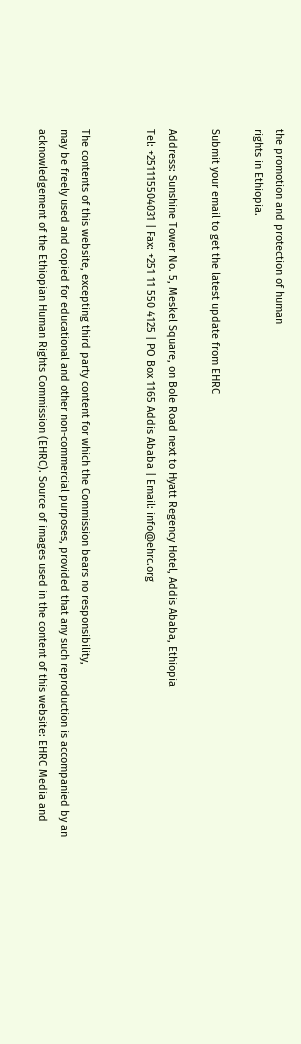the promotion and protection of human
rights in Ethiopia.

Submit your email to get the latest update from EHRC

Address: Sunshine Tower No. 5, Meskel Square, on Bole Road next to Hyatt Regency Hotel, Addis Ababa, Ethiopia
Tel: +251115504031 | Fax: +251 11 550 4125 | PO Box 1165 Addis Ababa | Email: info@ehrc.org


The contents of this website, excepting third party content for which the Commission bears no responsibility,
may be freely used and copied for educational and other non-commercial purposes, provided that any such reproduction is accompanied by an acknowledgement of the Ethiopian Human Rights Commission (EHRC). Source of images used in the content of this website: EHRC Media and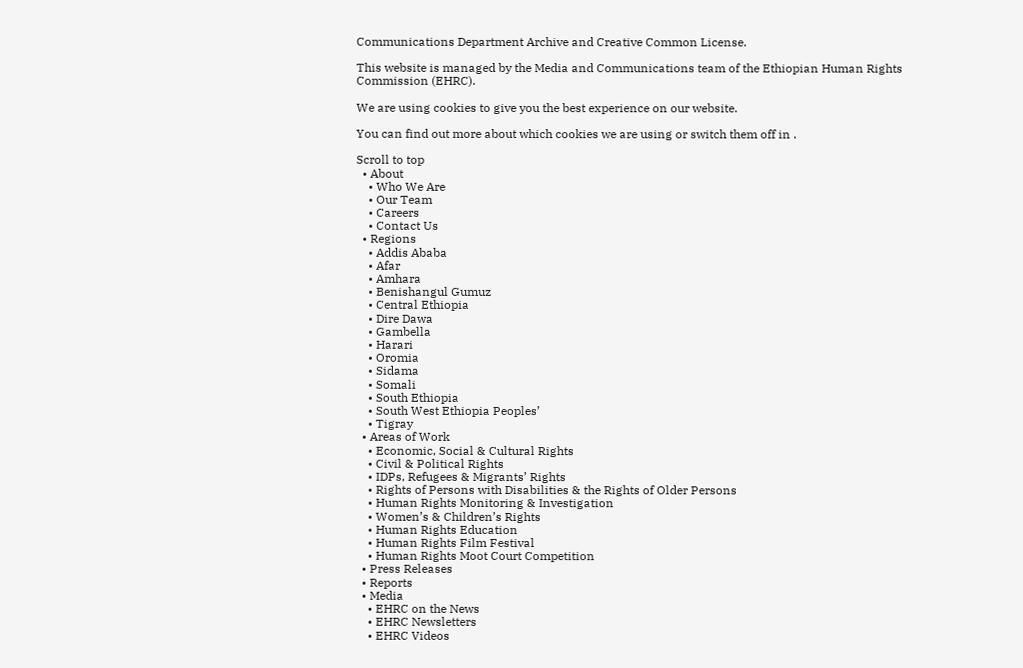Communications Department Archive and Creative Common License.

This website is managed by the Media and Communications team of the Ethiopian Human Rights Commission (EHRC).

We are using cookies to give you the best experience on our website.

You can find out more about which cookies we are using or switch them off in .

Scroll to top
  • About
    • Who We Are
    • Our Team
    • Careers
    • Contact Us
  • Regions
    • Addis Ababa
    • Afar
    • Amhara
    • Benishangul Gumuz
    • Central Ethiopia
    • Dire Dawa
    • Gambella
    • Harari
    • Oromia
    • Sidama
    • Somali
    • South Ethiopia
    • South West Ethiopia Peoples’
    • Tigray
  • Areas of Work
    • Economic, Social & Cultural Rights
    • Civil & Political Rights
    • IDPs, Refugees & Migrants’ Rights
    • Rights of Persons with Disabilities & the Rights of Older Persons
    • Human Rights Monitoring & Investigation
    • Women’s & Children’s Rights
    • Human Rights Education
    • Human Rights Film Festival
    • Human Rights Moot Court Competition
  • Press Releases
  • Reports
  • Media
    • EHRC on the News
    • EHRC Newsletters
    • EHRC Videos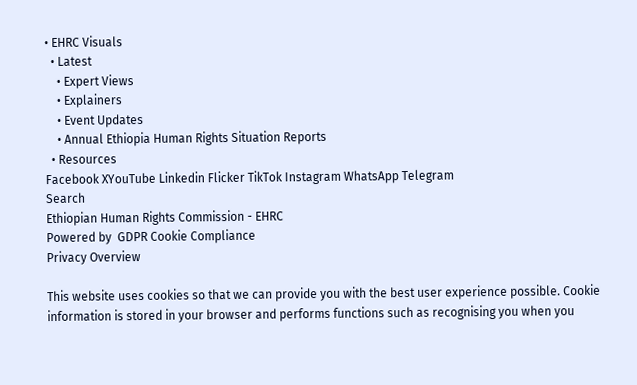• EHRC Visuals
  • Latest
    • Expert Views
    • Explainers
    • Event Updates
    • Annual Ethiopia Human Rights Situation Reports
  • Resources
Facebook XYouTube Linkedin Flicker TikTok Instagram WhatsApp Telegram
Search
Ethiopian Human Rights Commission - EHRC
Powered by  GDPR Cookie Compliance
Privacy Overview

This website uses cookies so that we can provide you with the best user experience possible. Cookie information is stored in your browser and performs functions such as recognising you when you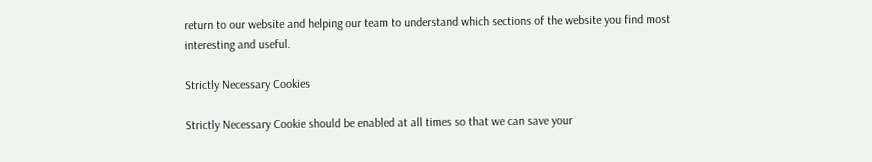return to our website and helping our team to understand which sections of the website you find most interesting and useful.

Strictly Necessary Cookies

Strictly Necessary Cookie should be enabled at all times so that we can save your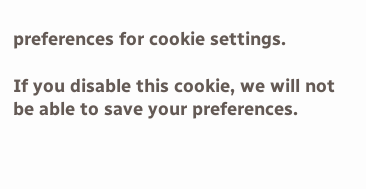preferences for cookie settings.

If you disable this cookie, we will not be able to save your preferences.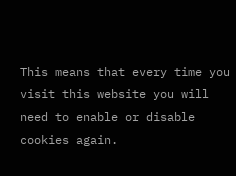This means that every time you visit this website you will need to enable or disable cookies again.